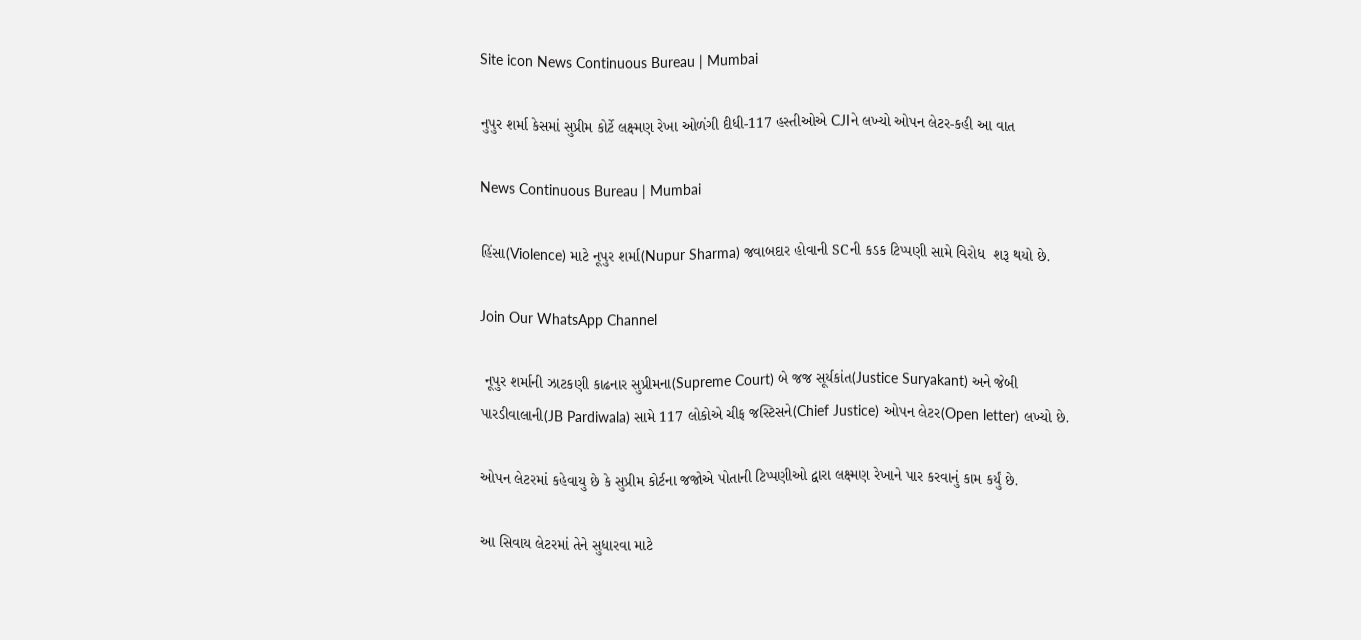Site icon News Continuous Bureau | Mumbai

નુપુર શર્મા કેસમાં સુપ્રીમ કોર્ટે લક્ષ્મણ રેખા ઓળંગી દીધી-117 હસ્તીઓએ CJIને લખ્યો ઓપન લેટર-કહી આ વાત

News Continuous Bureau | Mumbai

હિંસા(Violence) માટે નૂપુર શર્મા(Nupur Sharma) જવાબદાર હોવાની SCની કડક ટિપ્પણી સામે વિરોધ  શરૂ થયો છે.

Join Our WhatsApp Channel

 નૂપુર શર્માની ઝાટકણી કાઢનાર સુપ્રીમના(Supreme Court) બે જજ સૂર્યકાંત(Justice Suryakant) અને જેબી પારડીવાલાની(JB Pardiwala) સામે 117 લોકોએ ચીફ જસ્ટિસને(Chief Justice) ઓપન લેટર(Open letter) લખ્યો છે.

ઓપન લેટરમાં કહેવાયુ છે કે સુપ્રીમ કોર્ટના જજોએ પોતાની ટિપ્પણીઓ દ્વારા લક્ષ્મણ રેખાને પાર કરવાનું કામ કર્યું છે.

આ સિવાય લેટરમાં તેને સુધારવા માટે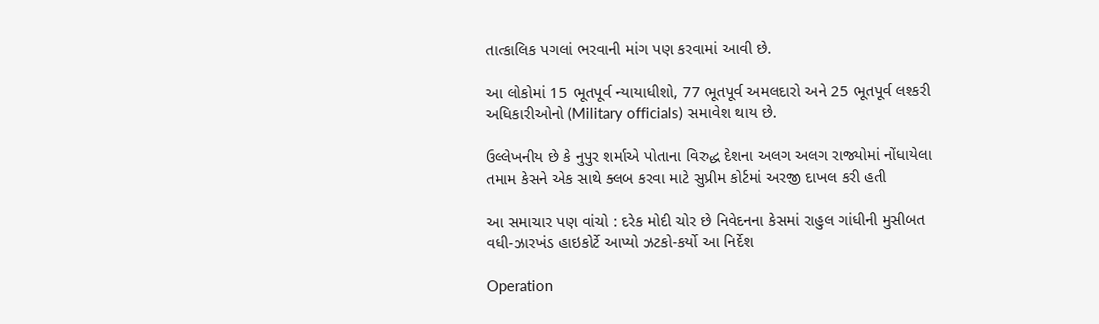તાત્કાલિક પગલાં ભરવાની માંગ પણ કરવામાં આવી છે.

આ લોકોમાં 15 ભૂતપૂર્વ ન્યાયાધીશો, 77 ભૂતપૂર્વ અમલદારો અને 25 ભૂતપૂર્વ લશ્કરી અધિકારીઓનો (Military officials) સમાવેશ થાય છે.

ઉલ્લેખનીય છે કે નુપુર શર્માએ પોતાના વિરુદ્ધ દેશના અલગ અલગ રાજ્યોમાં નોંધાયેલા તમામ કેસને એક સાથે ક્લબ કરવા માટે સુપ્રીમ કોર્ટમાં અરજી દાખલ કરી હતી

આ સમાચાર પણ વાંચો : દરેક મોદી ચોર છે નિવેદનના કેસમાં રાહુલ ગાંધીની મુસીબત વધી-ઝારખંડ હાઇકોર્ટે આપ્યો ઝટકો-કર્યો આ નિર્દેશ

Operation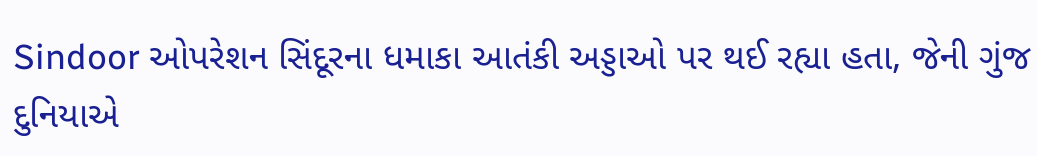Sindoor ઓપરેશન સિંદૂરના ધમાકા આતંકી અડ્ડાઓ પર થઈ રહ્યા હતા, જેની ગુંજ દુનિયાએ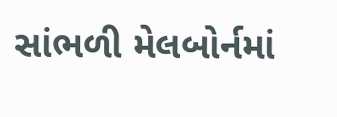સાંભળી મેલબોર્નમાં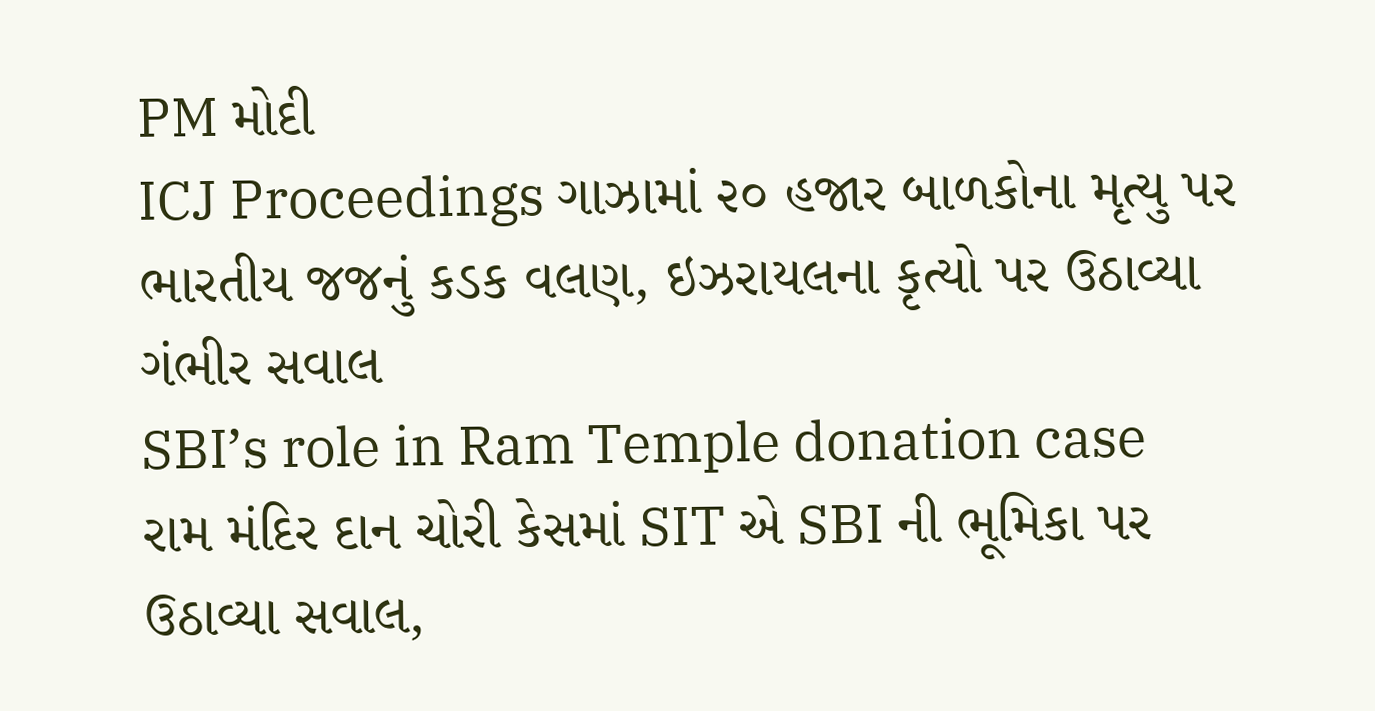PM મોદી
ICJ Proceedings ગાઝામાં ૨૦ હજાર બાળકોના મૃત્યુ પર ભારતીય જજનું કડક વલણ, ઇઝરાયલના કૃત્યો પર ઉઠાવ્યા ગંભીર સવાલ
SBI’s role in Ram Temple donation case રામ મંદિર દાન ચોરી કેસમાં SIT એ SBI ની ભૂમિકા પર ઉઠાવ્યા સવાલ,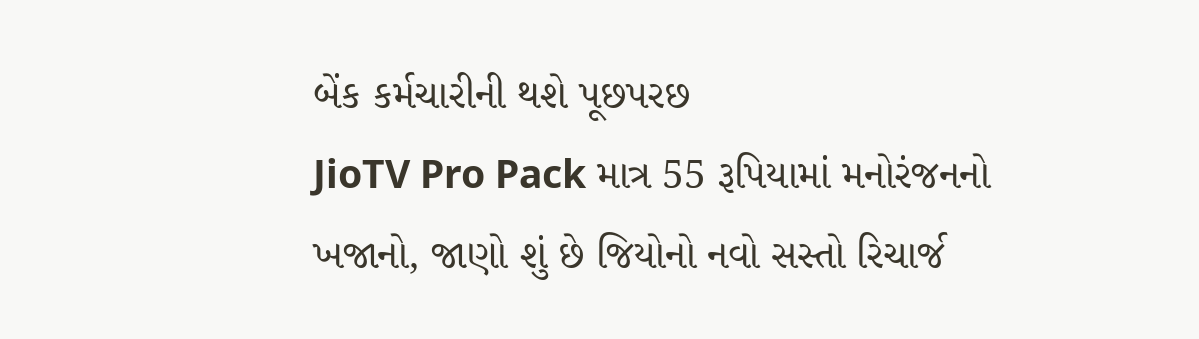બેંક કર્મચારીની થશે પૂછપરછ
JioTV Pro Pack માત્ર 55 રૂપિયામાં મનોરંજનનો ખજાનો, જાણો શું છે જિયોનો નવો સસ્તો રિચાર્જ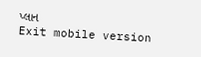પ્લાન
Exit mobile version